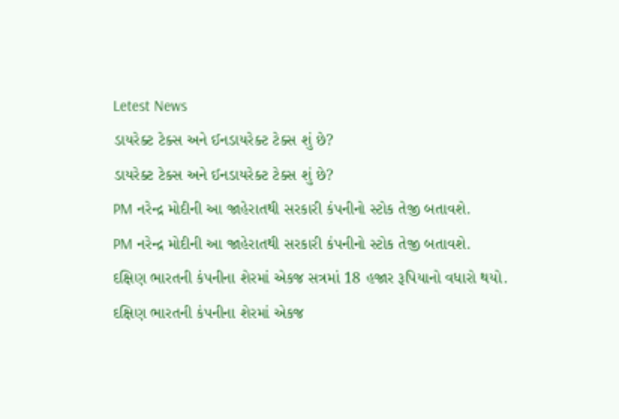Letest News
ડાયરેક્ટ ટેક્સ અને ઈનડાયરેક્ટ ટેક્સ શું છે?
ડાયરેક્ટ ટેક્સ અને ઈનડાયરેક્ટ ટેક્સ શું છે?
PM નરેન્દ્ર મોદીની આ જાહેરાતથી સરકારી કંપનીનો સ્ટોક તેજી બતાવશે.
PM નરેન્દ્ર મોદીની આ જાહેરાતથી સરકારી કંપનીનો સ્ટોક તેજી બતાવશે.
દક્ષિણ ભારતની કંપનીના શેરમાં એકજ સત્રમાં 18 હજાર રૂપિયાનો વધારો થયો.
દક્ષિણ ભારતની કંપનીના શેરમાં એકજ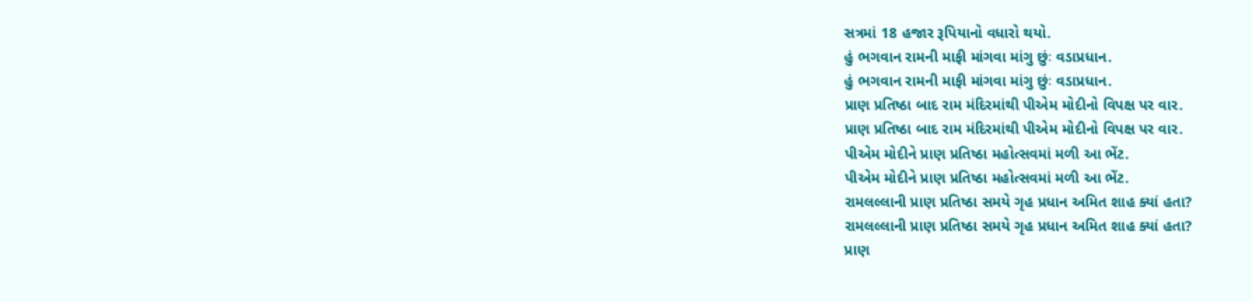સત્રમાં 18 હજાર રૂપિયાનો વધારો થયો.
હું ભગવાન રામની માફી માંગવા માંગુ છુંઃ વડાપ્રધાન.
હું ભગવાન રામની માફી માંગવા માંગુ છુંઃ વડાપ્રધાન.
પ્રાણ પ્રતિષ્ઠા બાદ રામ મંદિરમાંથી પીએમ મોદીનો વિપક્ષ પર વાર.
પ્રાણ પ્રતિષ્ઠા બાદ રામ મંદિરમાંથી પીએમ મોદીનો વિપક્ષ પર વાર.
પીએમ મોદીને પ્રાણ પ્રતિષ્ઠા મહોત્સવમાં મળી આ ભેંટ.
પીએમ મોદીને પ્રાણ પ્રતિષ્ઠા મહોત્સવમાં મળી આ ભેંટ.
રામલલ્લાની પ્રાણ પ્રતિષ્ઠા સમયે ગૃહ પ્રધાન અમિત શાહ ક્યાં હતા?
રામલલ્લાની પ્રાણ પ્રતિષ્ઠા સમયે ગૃહ પ્રધાન અમિત શાહ ક્યાં હતા?
પ્રાણ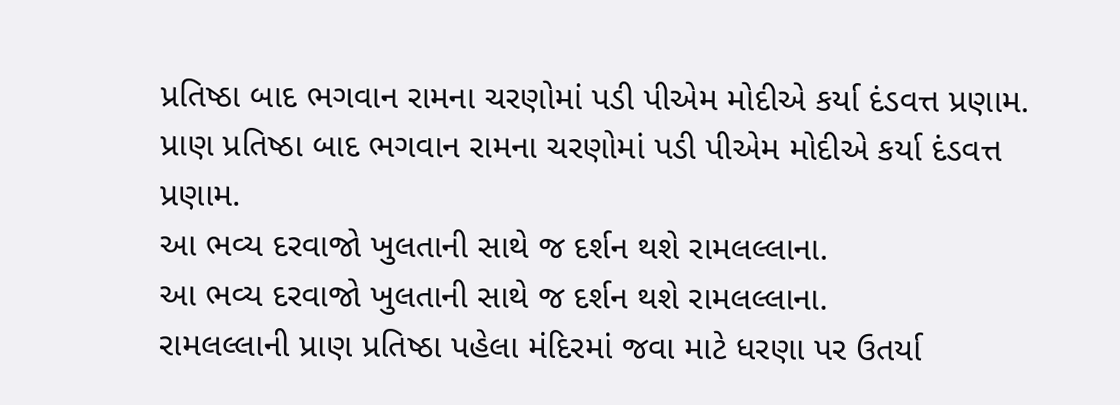પ્રતિષ્ઠા બાદ ભગવાન રામના ચરણોમાં પડી પીએમ મોદીએ કર્યા દંડવત્ત પ્રણામ.
પ્રાણ પ્રતિષ્ઠા બાદ ભગવાન રામના ચરણોમાં પડી પીએમ મોદીએ કર્યા દંડવત્ત પ્રણામ.
આ ભવ્ય દરવાજો ખુલતાની સાથે જ દર્શન થશે રામલલ્લાના.
આ ભવ્ય દરવાજો ખુલતાની સાથે જ દર્શન થશે રામલલ્લાના.
રામલલ્લાની પ્રાણ પ્રતિષ્ઠા પહેલા મંદિરમાં જવા માટે ધરણા પર ઉતર્યા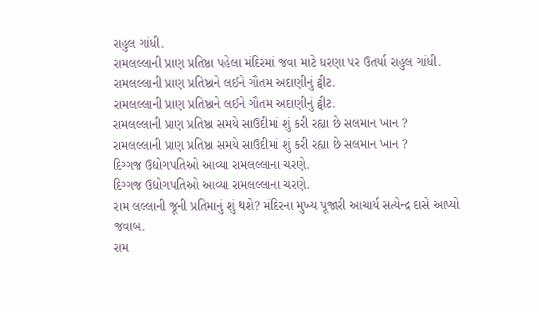રાહુલ ગાંધી.
રામલલ્લાની પ્રાણ પ્રતિષ્ઠા પહેલા મંદિરમાં જવા માટે ધરણા પર ઉતર્યા રાહુલ ગાંધી.
રામલલ્લાની પ્રાણ પ્રતિષ્ઠાને લઈને ગૌતમ અદાણીનું ટ્વીટ.
રામલલ્લાની પ્રાણ પ્રતિષ્ઠાને લઈને ગૌતમ અદાણીનું ટ્વીટ.
રામલલ્લાની પ્રાણ પ્રતિષ્ઠા સમયે સાઉદીમાં શું કરી રહ્યા છે સલમાન ખાન ?
રામલલ્લાની પ્રાણ પ્રતિષ્ઠા સમયે સાઉદીમાં શું કરી રહ્યા છે સલમાન ખાન ?
દિગ્ગજ ઉદ્યોગપતિઓ આવ્યા રામલલ્લાના ચરણે.
દિગ્ગજ ઉદ્યોગપતિઓ આવ્યા રામલલ્લાના ચરણે.
રામ લલ્લાની જૂની પ્રતિમાનું શું થશે? મંદિરના મુખ્ય પૂજારી આચાર્ય સત્યેન્દ્ર દાસે આપ્યો જવાબ.
રામ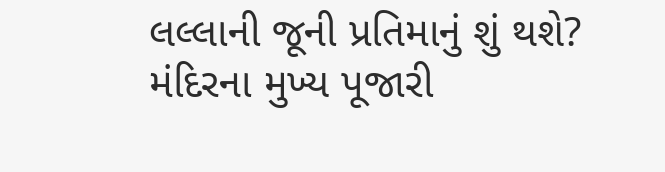લલ્લાની જૂની પ્રતિમાનું શું થશે? મંદિરના મુખ્ય પૂજારી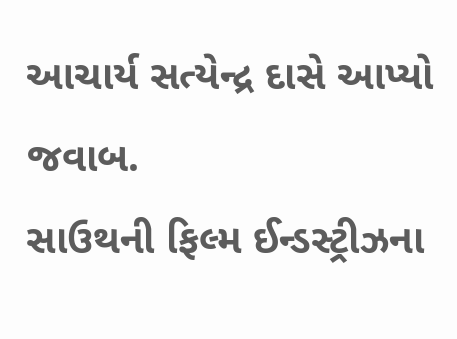આચાર્ય સત્યેન્દ્ર દાસે આપ્યો જવાબ.
સાઉથની ફિલ્મ ઈન્ડસ્ટ્રીઝના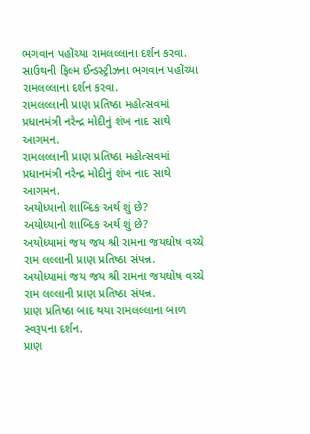ભગવાન પહોંચ્યા રામલલ્લાના દર્શન કરવા.
સાઉથની ફિલ્મ ઈન્ડસ્ટ્રીઝના ભગવાન પહોંચ્યા રામલલ્લાના દર્શન કરવા.
રામલલ્લાની પ્રાણ પ્રતિષ્ઠા મહોત્સવમાં પ્રધાનમંત્રી નરેન્દ્ર મોદીનું શંખ નાદ સાથે આગમન.
રામલલ્લાની પ્રાણ પ્રતિષ્ઠા મહોત્સવમાં પ્રધાનમંત્રી નરેન્દ્ર મોદીનું શંખ નાદ સાથે આગમન.
અયોધ્યાનો શાબ્દિક અર્થ શું છે?
અયોધ્યાનો શાબ્દિક અર્થ શું છે?
અયોધ્યામાં જય જય શ્રી રામના જયઘોષ વચ્ચે રામ લલ્લાની પ્રાણ પ્રતિષ્ઠા સંપન્ન.
અયોધ્યામાં જય જય શ્રી રામના જયઘોષ વચ્ચે રામ લલ્લાની પ્રાણ પ્રતિષ્ઠા સંપન્ન.
પ્રાણ પ્રતિષ્ઠા બાદ થયા રામલલ્લાના બાળ સ્વરૂપના દર્શન.
પ્રાણ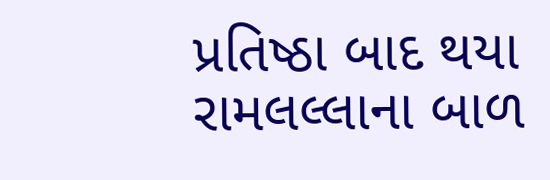પ્રતિષ્ઠા બાદ થયા રામલલ્લાના બાળ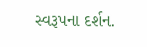સ્વરૂપના દર્શન.